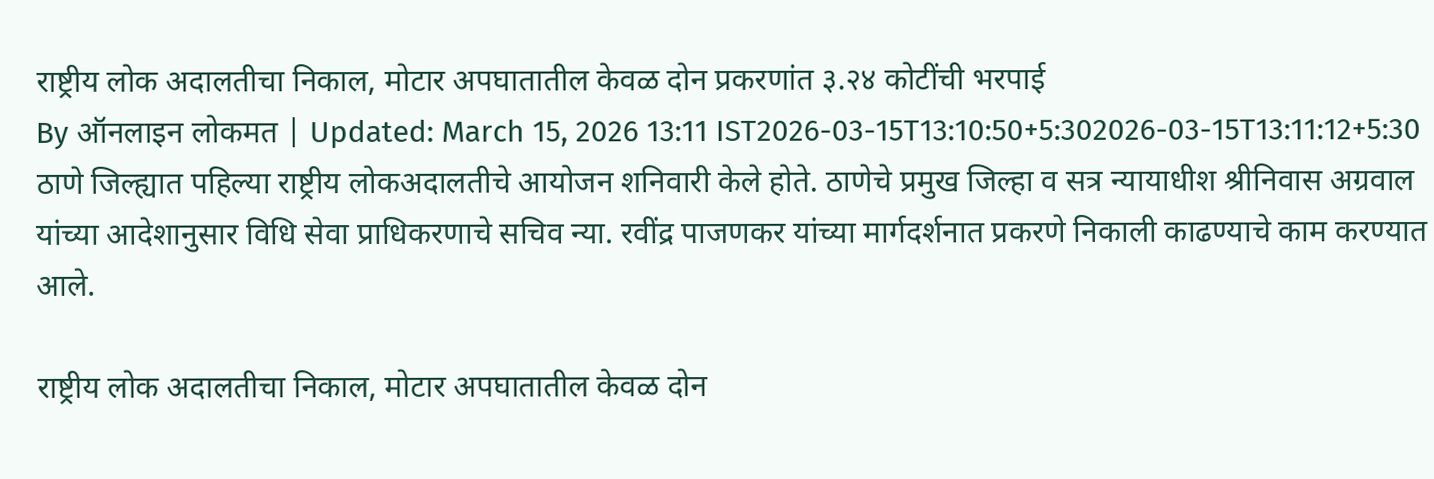राष्ट्रीय लोक अदालतीचा निकाल, मोटार अपघातातील केवळ दोन प्रकरणांत ३.२४ कोटींची भरपाई
By ऑनलाइन लोकमत | Updated: March 15, 2026 13:11 IST2026-03-15T13:10:50+5:302026-03-15T13:11:12+5:30
ठाणे जिल्ह्यात पहिल्या राष्ट्रीय लोकअदालतीचे आयोजन शनिवारी केले होते. ठाणेचे प्रमुख जिल्हा व सत्र न्यायाधीश श्रीनिवास अग्रवाल यांच्या आदेशानुसार विधि सेवा प्राधिकरणाचे सचिव न्या. रवींद्र पाजणकर यांच्या मार्गदर्शनात प्रकरणे निकाली काढण्याचे काम करण्यात आले.

राष्ट्रीय लोक अदालतीचा निकाल, मोटार अपघातातील केवळ दोन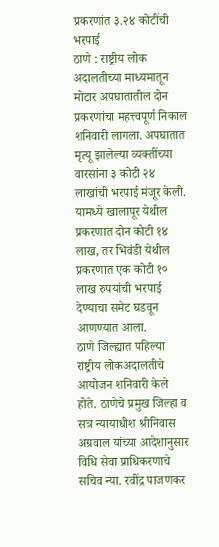प्रकरणांत ३.२४ कोटींची भरपाई
ठाणे : राष्ट्रीय लोक अदालतीच्या माध्यमातून मोटार अपघातातील दोन प्रकरणांचा महत्त्वपूर्ण निकाल शनिवारी लागला. अपघातात मृत्यू झालेल्या व्यक्तींच्या वारसांना ३ कोटी २४ लाखांची भरपाई मंजूर केली. यामध्ये खालापूर येथील प्रकरणात दोन कोटी १४ लाख, तर भिवंडी येथील प्रकरणात एक कोटी १० लाख रुपयांची भरपाई देण्याचा समेट घडवून आणण्यात आला.
ठाणे जिल्ह्यात पहिल्या राष्ट्रीय लोकअदालतीचे आयोजन शनिवारी केले होते. ठाणेचे प्रमुख जिल्हा व सत्र न्यायाधीश श्रीनिवास अग्रवाल यांच्या आदेशानुसार विधि सेवा प्राधिकरणाचे सचिव न्या. रवींद्र पाजणकर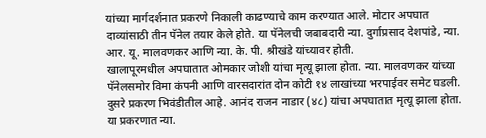यांच्या मार्गदर्शनात प्रकरणे निकाली काढण्याचे काम करण्यात आले. मोटार अपघात दाव्यांसाठी तीन पॅनेल तयार केले होते. या पॅनेलची जबाबदारी न्या. दुर्गाप्रसाद देशपांडे, न्या. आर. यू. मालवणकर आणि न्या. के. पी. श्रीखंडे यांच्यावर होती.
खालापूरमधील अपघातात ओमकार जोशी यांचा मृत्यू झाला होता. न्या. मालवणकर यांच्या पॅनेलसमोर विमा कंपनी आणि वारसदारांत दोन कोटी १४ लाखांच्या भरपाईवर समेट घडली. दुसरे प्रकरण भिवंडीतील आहे. आनंद राजन नाडार (४८) यांचा अपघातात मृत्यू झाला होता. या प्रकरणात न्या.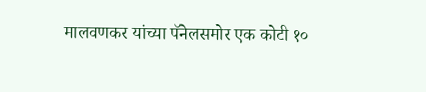मालवणकर यांच्या पॅनेलसमोर एक कोटी १०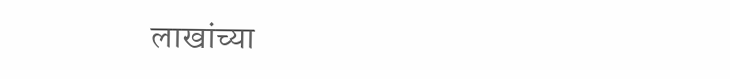लाखांच्या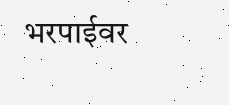भरपाईवर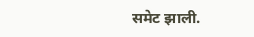समेट झाली.